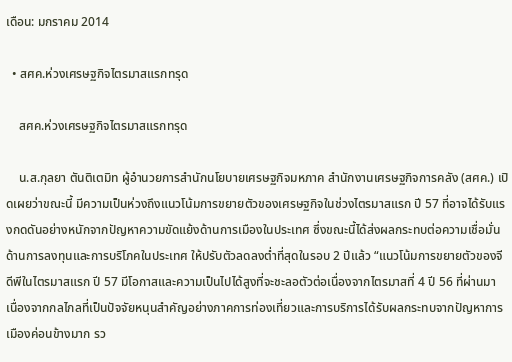เดือน: มกราคม 2014

  • สศค.ห่วงเศรษฐกิจไตรมาสแรกทรุด

    สศค.ห่วงเศรษฐกิจไตรมาสแรกทรุด

    น.ส.กุลยา ตันติเตมิท ผู้อำนวยการสำนักนโยบายเศรษฐกิจมหภาค สำนักงานเศรษฐกิจการคลัง (สศค.) เปิดเผยว่าขณะนี้ มีความเป็นห่วงถึงแนวโน้มการขยายตัวของเศรษฐกิจในช่วงไตรมาสแรก ปี 57 ที่อาจได้รับแรงกดดันอย่างหนักจากปัญหาความขัดแย้งด้านการเมืองในประเทศ ซึ่งขณะนี้ได้ส่งผลกระทบต่อความเชื่อมั่นด้านการลงทุนและการบริโภคในประเทศ ให้ปรับตัวลดลงต่ำที่สุดในรอบ 2 ปีแล้ว “แนวโน้มการขยายตัวของจีดีพีในไตรมาสแรก ปี 57 มีโอกาสและความเป็นไปได้สูงที่จะชะลอตัวต่อเนื่องจากไตรมาสที่ 4 ปี 56 ที่ผ่านมา เนื่องจากกลไกลที่เป็นปัจจัยหนุนสำคัญอย่างภาคการท่องเที่ยวและการบริการได้รับผลกระทบจากปัญหาการเมืองค่อนข้างมาก รว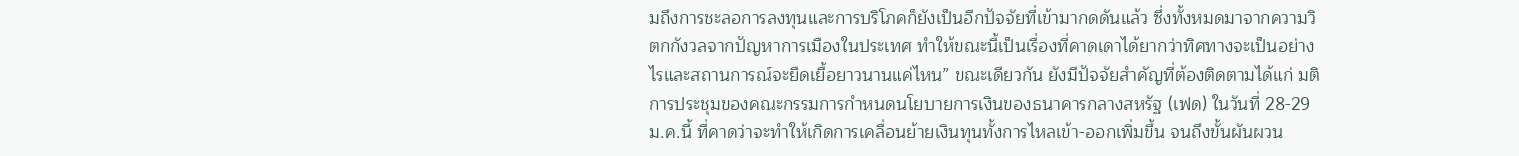มถึงการชะลอการลงทุนและการบริโภคก็ยังเป็นอีกปัจจัยที่เข้ามากดดันแล้ว ซึ่งทั้งหมดมาจากความวิตกกังวลจากปัญหาการเมืองในประเทศ ทำให้ขณะนี้เป็นเรื่องที่คาดเดาได้ยากว่าทิศทางจะเป็นอย่างไรและสถานการณ์จะยืดเยื้อยาวนานแค่ไหน” ขณะเดียวกัน ยังมีปัจจัยสำคัญที่ต้องติดตามได้แก่ มติการประชุมของคณะกรรมการกำหนดนโยบายการเงินของธนาคารกลางสหรัฐ (เฟด) ในวันที่ 28-29 ม.ค.นี้ ที่คาดว่าจะทำให้เกิดการเคลื่อนย้ายเงินทุนทั้งการไหลเข้า-ออกเพิ่มขึ้น จนถึงขั้นผันผวน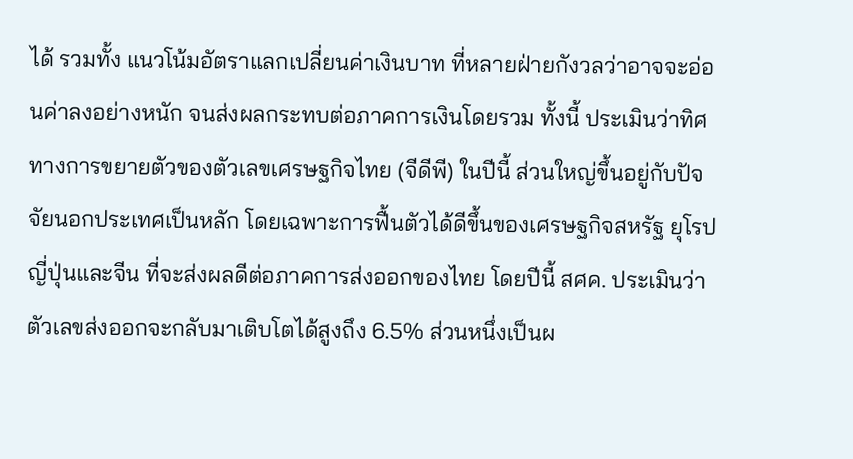ได้ รวมทั้ง แนวโน้มอัตราแลกเปลี่ยนค่าเงินบาท ที่หลายฝ่ายกังวลว่าอาจจะอ่อนค่าลงอย่างหนัก จนส่งผลกระทบต่อภาคการเงินโดยรวม ทั้งนี้ ประเมินว่าทิศทางการขยายตัวของตัวเลขเศรษฐกิจไทย (จีดีพี) ในปีนี้ ส่วนใหญ่ขึ้นอยู่กับปัจจัยนอกประเทศเป็นหลัก โดยเฉพาะการฟื้นตัวได้ดีขึ้นของเศรษฐกิจสหรัฐ ยุโรป ญี่ปุ่นและจีน ที่จะส่งผลดีต่อภาคการส่งออกของไทย โดยปีนี้ สศค. ประเมินว่าตัวเลขส่งออกจะกลับมาเติบโตได้สูงถึง 6.5% ส่วนหนึ่งเป็นผ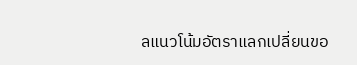ลแนวโน้มอัตราแลกเปลี่ยนขอ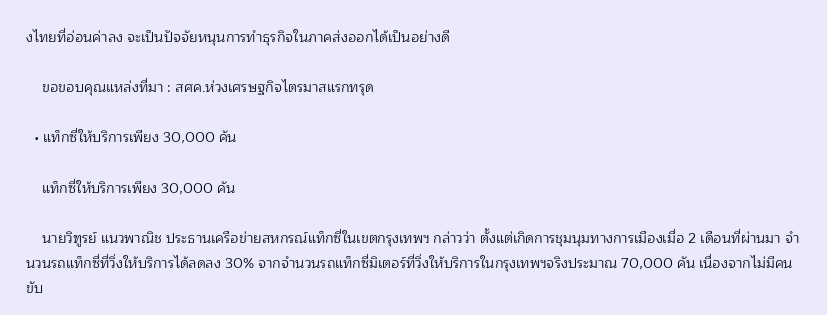งไทยที่อ่อนค่าลง จะเป็นปัจจัยหนุนการทำธุรกิจในภาคส่งออกได้เป็นอย่างดี

    ขอขอบคุณแหล่งที่มา : สศค.ห่วงเศรษฐกิจไตรมาสแรกทรุด

  • แท็กซี่ให้บริการเพียง 30,000 คัน

    แท็กซี่ให้บริการเพียง 30,000 คัน

    นายวิฑูรย์ แนวพาณิช ประธานเครือข่ายสหกรณ์แท็กซี่ในเขตกรุงเทพฯ กล่าวว่า ตั้งแต่เกิดการชุมนุมทางการเมืองเมื่อ 2 เดือนที่ผ่านมา จำนวนรถแท็กซี่ที่วิ่งให้บริการได้ลดลง 30% จากจำนวนรถแท็กซี่มิเตอร์ที่วิ่งให้บริการในกรุงเทพฯจริงประมาณ 70,000 คัน เนื่องจากไม่มีคนขับ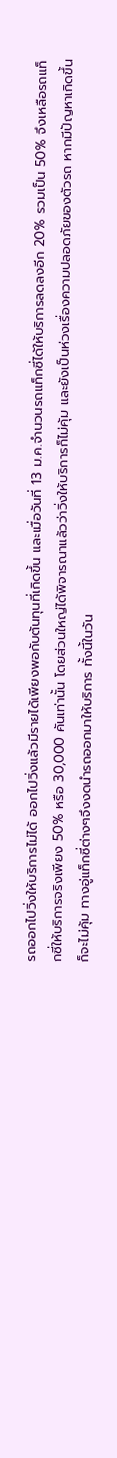รถออกไปวิ่งให้บริการไม่ได้ ออกไปวิ่งแล้วมีรายได้เพียงพอกับต้นทุนที่เกิดขึ้น และเมื่อวันที่ 13 ม.ค.จำนวนรถแท็กซี่ได้ให้บริการลดลงอีก 20% รวมเป็น 50% จึงเหลือรถแท็กซี่ให้บริการจริงเพียง 50% หรือ 30,000 คันเท่านั้น โดยส่วนใหญ่ได้พิจารณาแล้วว่าวิ่งให้บริการก็ไม่คุ้ม และยังเป็นห่วงเรื่องความปลอดภัยของตัวรถ หากมีปัญหาเกิดขึ้นก็จะไม่คุ้ม ทางอู่แท็กซี่ต่างๆจึงงดนำรถออกมาให้บริการ ทั้งนี้ในวัน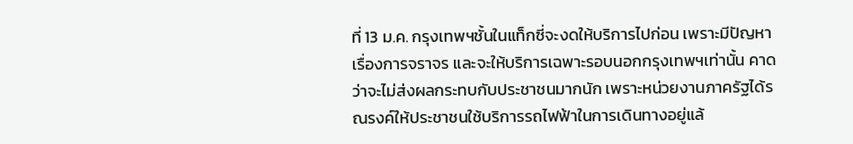ที่ 13 ม.ค. กรุงเทพฯชั้นในแท็กซี่จะงดให้บริการไปก่อน เพราะมีปัญหาเรื่องการจราจร และจะให้บริการเฉพาะรอบนอกกรุงเทพฯเท่านั้น คาดว่าจะไม่ส่งผลกระทบกับประชาชนมากนัก เพราะหน่วยงานภาครัฐได้รณรงค์ให้ประชาชนใช้บริการรถไฟฟ้าในการเดินทางอยู่แล้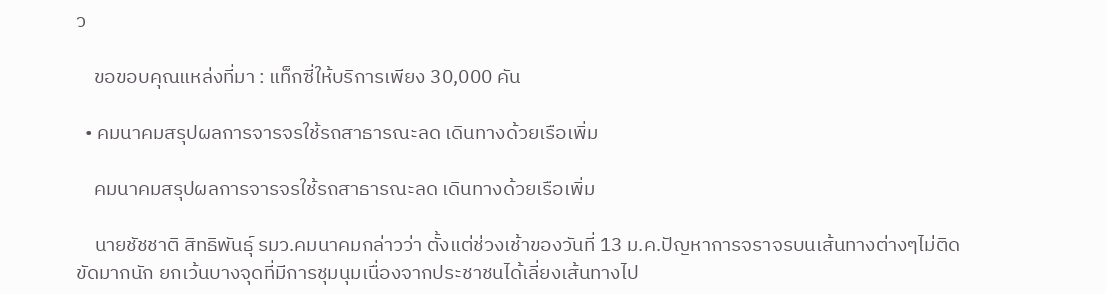ว

    ขอขอบคุณแหล่งที่มา : แท็กซี่ให้บริการเพียง 30,000 คัน

  • คมนาคมสรุปผลการจารจรใช้รถสาธารณะลด เดินทางด้วยเรือเพิ่ม

    คมนาคมสรุปผลการจารจรใช้รถสาธารณะลด เดินทางด้วยเรือเพิ่ม

    นายชัชชาติ สิทธิพันธุ์ รมว.คมนาคมกล่าวว่า ตั้งแต่ช่วงเช้าของวันที่ 13 ม.ค.ปัญหาการจราจรบนเส้นทางต่างๆไม่ติดขัดมากนัก ยกเว้นบางจุดที่มีการชุมนุมเนื่องจากประชาชนได้เลี่ยงเส้นทางไป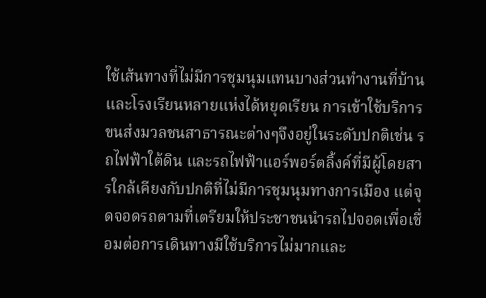ใช้เส้นทางที่ไม่มีการชุมนุมแทนบางส่วนทำงานที่บ้าน และโรงเรียนหลายแห่งได้หยุดเรียน การเข้าใช้บริการขนส่งมวลชนสาธารณะต่างๆจึงอยู่ในระดับปกติเช่น รถไฟฟ้าใต้ดิน และรถไฟฟ้าแอร์พอร์ตลิ้งค์ที่มีผู้โดยสารใกล้เคียงกับปกติที่ไม่มีการชุมนุมทางการเมือง แต่จุดจอดรถตามที่เตรียมให้ประชาชนนำรถไปจอดเพื่อเชื่อมต่อการเดินทางมีใช้บริการไม่มากและ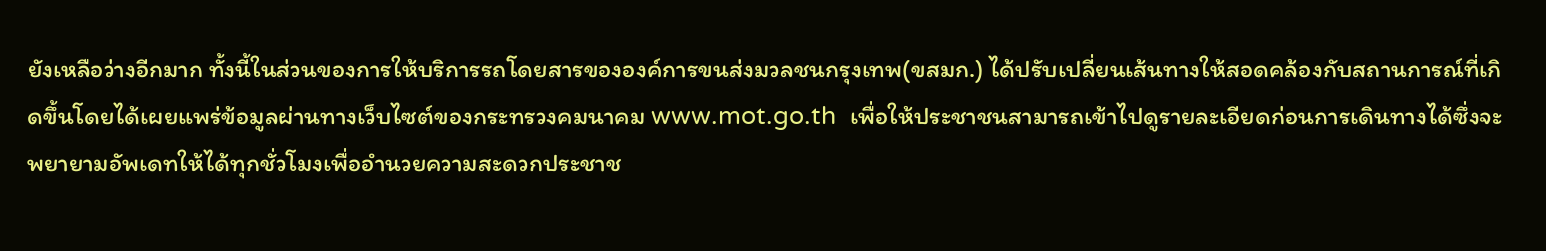ยังเหลือว่างอีกมาก ทั้งนี้ในส่วนของการให้บริการรถโดยสารขององค์การขนส่งมวลชนกรุงเทพ(ขสมก.) ได้ปรับเปลี่ยนเส้นทางให้สอดคล้องกับสถานการณ์ที่เกิดขึ้นโดยได้เผยแพร่ข้อมูลผ่านทางเว็บไซต์ของกระทรวงคมนาคม www.mot.go.th  เพื่อให้ประชาชนสามารถเข้าไปดูรายละเอียดก่อนการเดินทางได้ซึ่งจะพยายามอัพเดทให้ได้ทุกชั่วโมงเพื่ออำนวยความสะดวกประชาช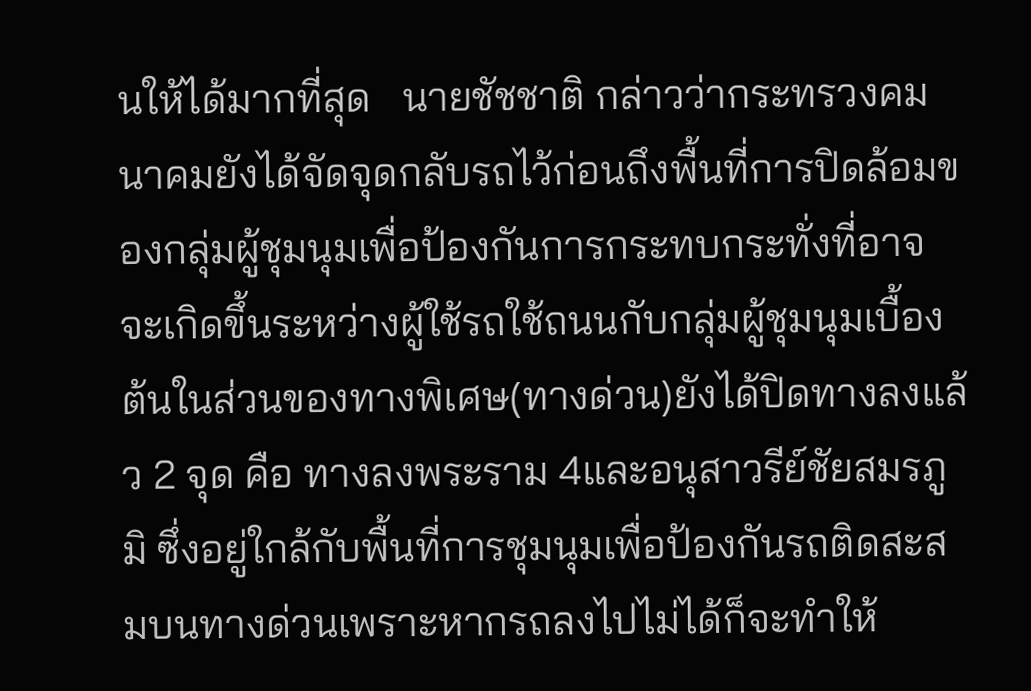นให้ได้มากที่สุด   นายชัชชาติ กล่าวว่ากระทรวงคมนาคมยังได้จัดจุดกลับรถไว้ก่อนถึงพื้นที่การปิดล้อมของกลุ่มผู้ชุมนุมเพื่อป้องกันการกระทบกระทั่งที่อาจจะเกิดขึ้นระหว่างผู้ใช้รถใช้ถนนกับกลุ่มผู้ชุมนุมเบื้องต้นในส่วนของทางพิเศษ(ทางด่วน)ยังได้ปิดทางลงแล้ว 2 จุด คือ ทางลงพระราม 4และอนุสาวรีย์ชัยสมรภูมิ ซึ่งอยู่ใกล้กับพื้นที่การชุมนุมเพื่อป้องกันรถติดสะสมบนทางด่วนเพราะหากรถลงไปไม่ได้ก็จะทำให้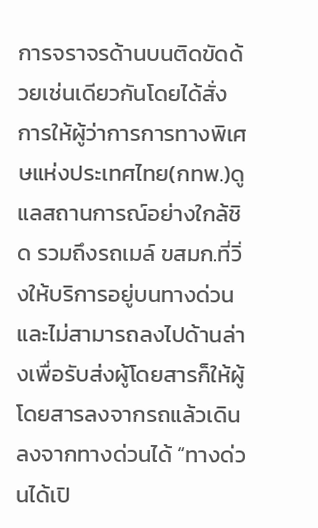การจราจรด้านบนติดขัดด้วยเช่นเดียวกันโดยได้สั่งการให้ผู้ว่าการการทางพิเศษแห่งประเทศไทย(กทพ.)ดูแลสถานการณ์อย่างใกล้ชิด รวมถึงรถเมล์ ขสมก.ที่วิ่งให้บริการอยู่บนทางด่วนและไม่สามารถลงไปด้านล่างเพื่อรับส่งผู้โดยสารก็ให้ผู้โดยสารลงจากรถแล้วเดินลงจากทางด่วนได้ “ทางด่วนได้เปิ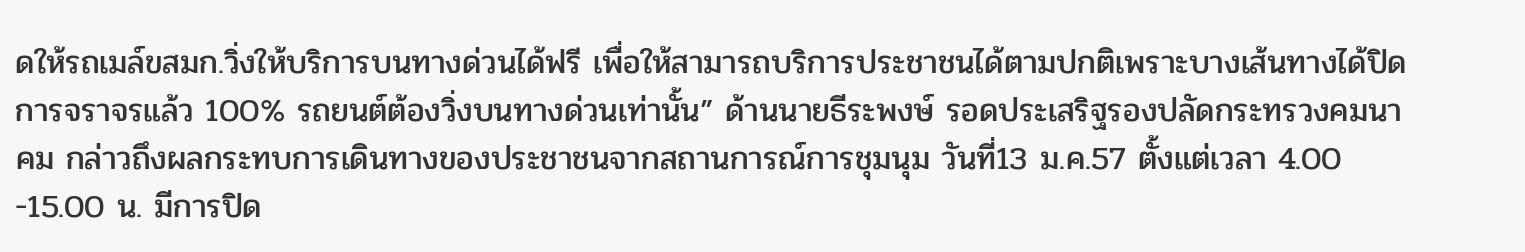ดให้รถเมล์ขสมก.วิ่งให้บริการบนทางด่วนได้ฟรี เพื่อให้สามารถบริการประชาชนได้ตามปกติเพราะบางเส้นทางได้ปิดการจราจรแล้ว 100% รถยนต์ต้องวิ่งบนทางด่วนเท่านั้น” ด้านนายธีระพงษ์ รอดประเสริฐรองปลัดกระทรวงคมนาคม กล่าวถึงผลกระทบการเดินทางของประชาชนจากสถานการณ์การชุมนุม วันที่13 ม.ค.57 ตั้งแต่เวลา 4.00 -15.00 น. มีการปิด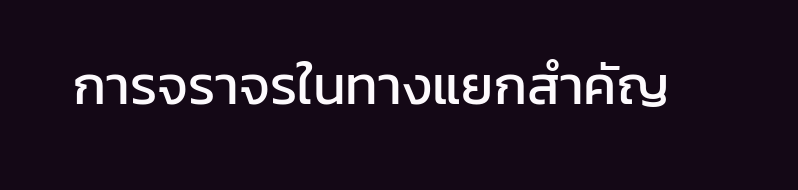การจราจรในทางแยกสำคัญ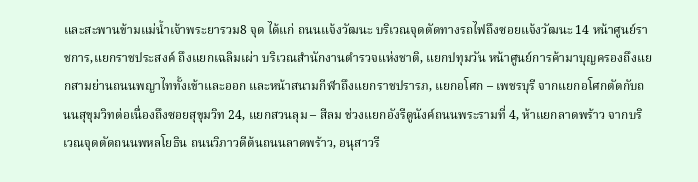และสะพานข้ามแม่น้ำเจ้าพระยารวม8 จุด ได้แก่ ถนนแจ้งวัฒนะ บริเวณจุดตัดทางรถไฟถึงซอยแจ้งวัฒนะ 14 หน้าศูนย์ราชการ,แยกราชประสงค์ ถึงแยกเฉลิมเผ่า บริเวณสำนักงานตำรวจแห่งชาติ, แยกปทุมวัน หน้าศูนย์การค้ามาบุญครองถึงแยกสามย่านถนนพญาไททั้งเข้าและออก และหน้าสนามกีฬาถึงแยกราชปรารภ, แยกอโศก – เพชรบุรี จากแยกอโศกตัดกับถนนสุขุมวิทต่อเนื่องถึงซอยสุขุมวิท 24, แยกสวนลุม – สีลม ช่วงแยกอังรีดูนังค์ถนนพระรามที่ 4, ห้าแยกลาดพร้าว จากบริเวณจุดตัดถนนพหลโยธิน ถนนวิภาวดีต้นถนนลาดพร้าว, อนุสาวรี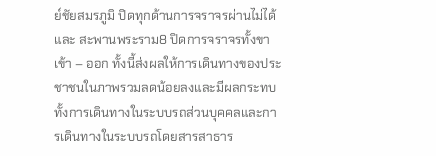ย์ชัยสมรภูมิ ปิดทุกด้านการจราจรผ่านไม่ได้ และ สะพานพระราม8 ปิดการจราจรทั้งขาเข้า – ออก ทั้งนี้ส่งผลให้การเดินทางของประชาชนในภาพรวมลดน้อยลงและมีผลกระทบทั้งการเดินทางในระบบรถส่วนบุคคลและการเดินทางในระบบรถโดยสารสาธาร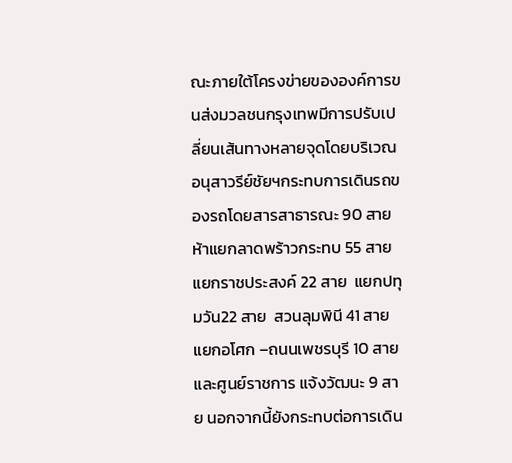ณะภายใต้โครงข่ายขององค์การขนส่งมวลชนกรุงเทพมีการปรับเปลี่ยนเส้นทางหลายจุดโดยบริเวณอนุสาวรีย์ชัยฯกระทบการเดินรถของรถโดยสารสาธารณะ 90 สาย ห้าแยกลาดพร้าวกระทบ 55 สาย แยกราชประสงค์ 22 สาย  แยกปทุมวัน22 สาย  สวนลุมพินี 41 สาย แยกอโศก –ถนนเพชรบุรี 10 สาย และศูนย์ราชการ แจ้งวัฒนะ 9 สาย นอกจากนี้ยังกระทบต่อการเดิน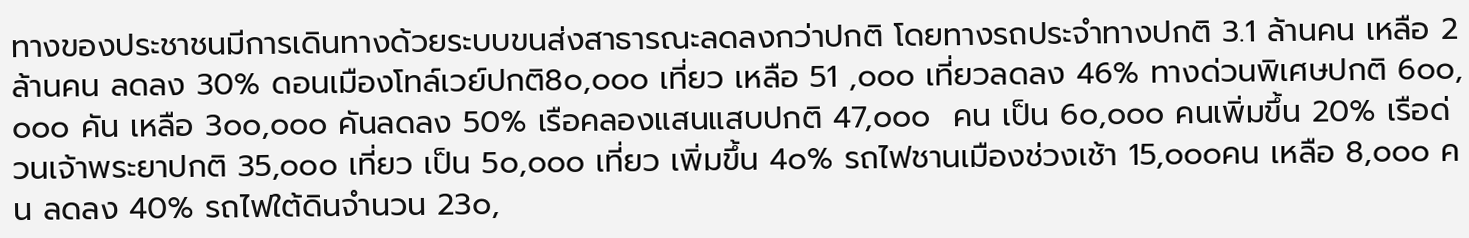ทางของประชาชนมีการเดินทางด้วยระบบขนส่งสาธารณะลดลงกว่าปกติ โดยทางรถประจำทางปกติ 3.1 ล้านคน เหลือ 2 ล้านคน ลดลง 30% ดอนเมืองโทล์เวย์ปกติ8๐,๐๐๐ เที่ยว เหลือ 51 ,๐๐๐ เที่ยวลดลง 46% ทางด่วนพิเศษปกติ 6๐๐,๐๐๐ คัน เหลือ 3๐๐,๐๐๐ คันลดลง 50% เรือคลองแสนแสบปกติ 47,๐๐๐  คน เป็น 6๐,๐๐๐ คนเพิ่มขึ้น 20% เรือด่วนเจ้าพระยาปกติ 35,๐๐๐ เที่ยว เป็น 5๐,๐๐๐ เที่ยว เพิ่มขึ้น 4๐% รถไฟชานเมืองช่วงเช้า 15,๐๐๐คน เหลือ 8,๐๐๐ คน ลดลง 40% รถไฟใต้ดินจำนวน 23๐,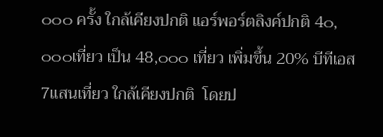๐๐๐ ครั้ง ใกล้เคียงปกติ แอร์พอร์ตลิงค์ปกติ 4๐,๐๐๐เที่ยว เป็น 48,๐๐๐ เที่ยว เพิ่มขึ้น 20% บีทีเอส 7แสนเที่ยว ใกล้เคียงปกติ  โดยป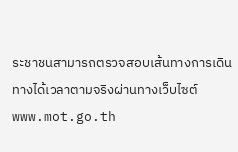ระชาชนสามารถตรวจสอบเส้นทางการเดินทางได้เวลาตามจริงผ่านทางเว็บไซต์ www.mot.go.th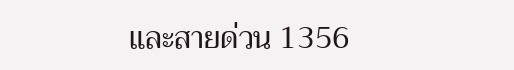และสายด่วน 1356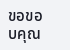ขอขอบคุณ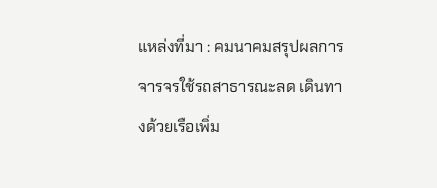แหล่งที่มา : คมนาคมสรุปผลการจารจรใช้รถสาธารณะลด เดินทางด้วยเรือเพิ่ม